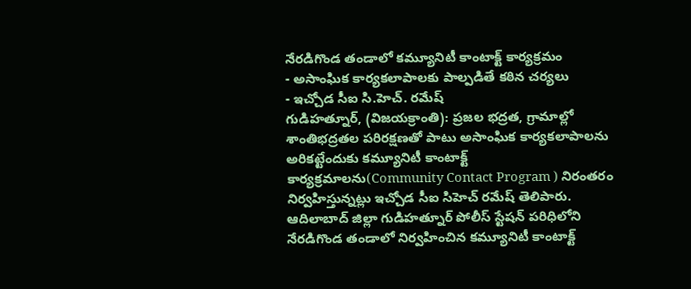నేరడిగొండ తండాలో కమ్యూనిటీ కాంటాక్ట్ కార్యక్రమం
- అసాంఘిక కార్యకలాపాలకు పాల్పడితే కఠిన చర్యలు
- ఇచ్చోడ సీఐ సి.హెచ్. రమేష్
గుడిహత్నూర్, (విజయక్రాంతి): ప్రజల భద్రత, గ్రామాల్లో శాంతిభద్రతల పరిరక్షణతో పాటు అసాంఘిక కార్యకలాపాలను అరికట్టేందుకు కమ్యూనిటీ కాంటాక్ట్ కార్యక్రమాలను(Community Contact Program ) నిరంతరం నిర్వహిస్తున్నట్లు ఇచ్చోడ సీఐ సిహెచ్ రమేష్ తెలిపారు. ఆదిలాబాద్ జిల్లా గుడిహత్నూర్ పోలీస్ స్టేషన్ పరిధిలోని నేరడిగొండ తండాలో నిర్వహించిన కమ్యూనిటీ కాంటాక్ట్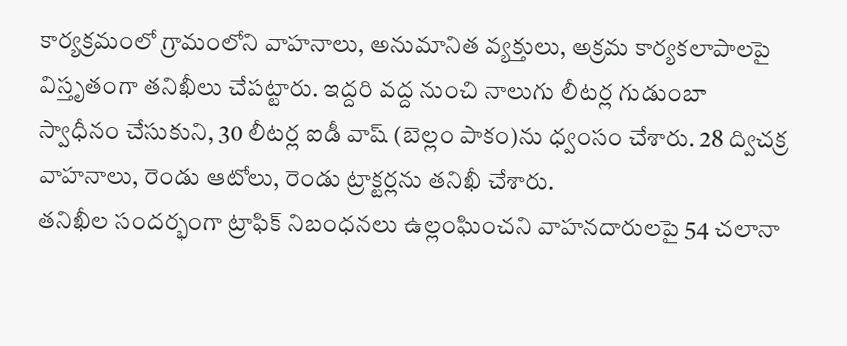కార్యక్రమంలో గ్రామంలోని వాహనాలు, అనుమానిత వ్యక్తులు, అక్రమ కార్యకలాపాలపై విస్తృతంగా తనిఖీలు చేపట్టారు. ఇద్దరి వద్ద నుంచి నాలుగు లీటర్ల గుడుంబా స్వాధీనం చేసుకుని, 30 లీటర్ల ఐడీ వాష్ (బెల్లం పాకం)ను ధ్వంసం చేశారు. 28 ద్విచక్ర వాహనాలు, రెండు ఆటోలు, రెండు ట్రాక్టర్లను తనిఖీ చేశారు.
తనిఖీల సందర్భంగా ట్రాఫిక్ నిబంధనలు ఉల్లంఘించని వాహనదారులపై 54 చలానా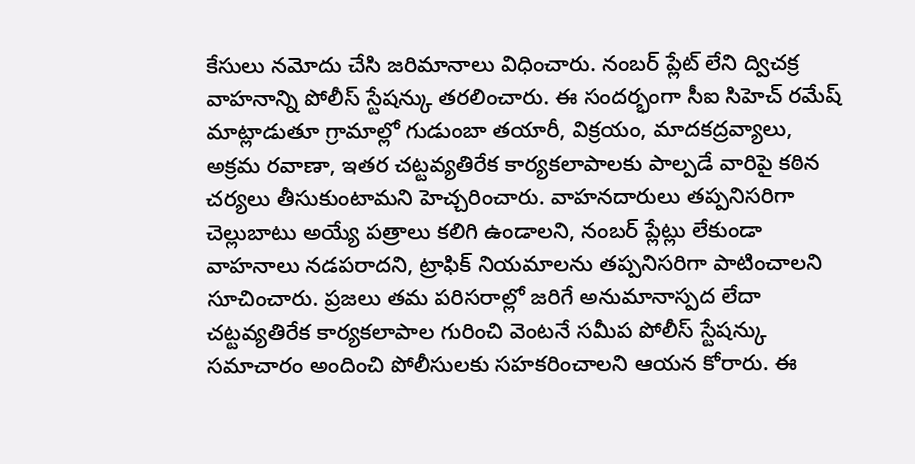కేసులు నమోదు చేసి జరిమానాలు విధించారు. నంబర్ ప్లేట్ లేని ద్విచక్ర వాహనాన్ని పోలీస్ స్టేషన్కు తరలించారు. ఈ సందర్భంగా సీఐ సిహెచ్ రమేష్ మాట్లాడుతూ గ్రామాల్లో గుడుంబా తయారీ, విక్రయం, మాదకద్రవ్యాలు, అక్రమ రవాణా, ఇతర చట్టవ్యతిరేక కార్యకలాపాలకు పాల్పడే వారిపై కఠిన చర్యలు తీసుకుంటామని హెచ్చరించారు. వాహనదారులు తప్పనిసరిగా చెల్లుబాటు అయ్యే పత్రాలు కలిగి ఉండాలని, నంబర్ ప్లేట్లు లేకుండా వాహనాలు నడపరాదని, ట్రాఫిక్ నియమాలను తప్పనిసరిగా పాటించాలని సూచించారు. ప్రజలు తమ పరిసరాల్లో జరిగే అనుమానాస్పద లేదా చట్టవ్యతిరేక కార్యకలాపాల గురించి వెంటనే సమీప పోలీస్ స్టేషన్కు సమాచారం అందించి పోలీసులకు సహకరించాలని ఆయన కోరారు. ఈ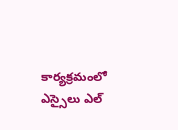కార్యక్రమంలో ఎస్సైలు ఎల్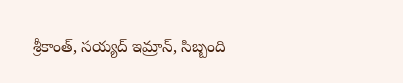శ్రీకాంత్, సయ్యద్ ఇమ్రాన్, సిబ్బంది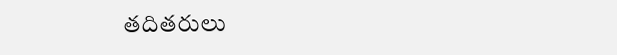తదితరులు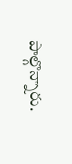పాల్గొన్నారు.